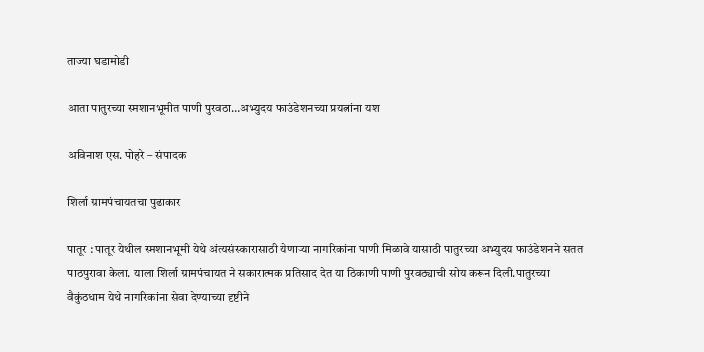ताज्या घडामोडी

आता पातुरच्या स्मशानभूमीत पाणी पुरवठा…अभ्युदय फाउंडेशनच्या प्रयत्नांना यश

अविनाश एस. पोहरे – संपादक

शिर्ला ग्रामपंचायतचा पुढाकार

पातूर : पातूर येथील स्मशानभूमी येथे अंत्यसंस्कारासाठी येणाऱ्या नागरिकांना पाणी मिळावे यासाठी पातुरच्या अभ्युदय फाउंडेशनने सतत पाठपुरावा केला. याला शिर्ला ग्रामपंचायत ने सकारात्मक प्रतिसाद देत या ठिकाणी पाणी पुरवठ्याची सोय करून दिली.पातुरच्या वैकुंठधाम येथे नागरिकांना सेवा देण्याच्या दृष्टीने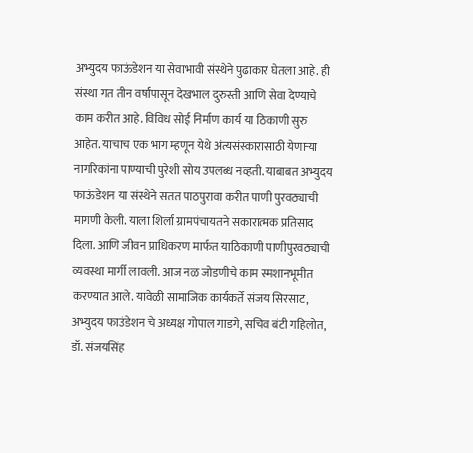अभ्युदय फाऊंडेशन या सेवाभावी संस्थेने पुढाकार घेतला आहे. ही संस्था गत तीन वर्षांपासून देखभाल दुरुस्ती आणि सेवा देण्याचे काम करीत आहे. विविध सोई निर्माण कार्य या ठिकाणी सुरु आहेत. याचाच एक भाग म्हणून येथे अंत्यसंस्कारासाठी येणाऱ्या नागरिकांना पाण्याची पुरेशी सोय उपलब्ध नव्हती. याबाबत अभ्युदय फाऊंडेशन या संस्थेने सतत पाठपुरावा करीत पाणी पुरवठ्याची मागणी केली. याला शिर्ला ग्रामपंचायतने सकारात्मक प्रतिसाद दिला. आणि जीवन प्राधिकरण मार्फत याठिकाणी पाणीपुरवठ्याची व्यवस्था मार्गी लावली. आज नळ जोडणीचे काम स्मशानभूमीत करण्यात आले. यावेळी सामाजिक कार्यकर्ते संजय सिरसाट, अभ्युदय फाउंडेशन चे अध्यक्ष गोपाल गाडगे, सचिव बंटी गहिलोत, डॉ. संजयसिंह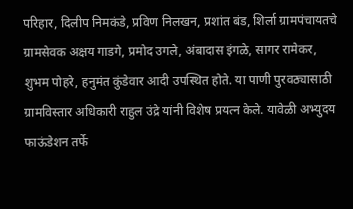परिहार, दिलीप निमकंडे, प्रविण निलखन, प्रशांत बंड, शिर्ला ग्रामपंचायतचे ग्रामसेवक अक्षय गाडगे, प्रमोद उगले, अंबादास इंगळे, सागर रामेकर, शुभम पोहरे, हनुमंत कुंडेवार आदी उपस्थित होते. या पाणी पुरवठ्यासाठी ग्रामविस्तार अधिकारी राहुल उंद्रे यांनी विशेष प्रयत्न केले. यावेळी अभ्युदय फाऊंडेशन तर्फे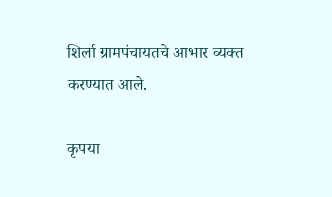शिर्ला ग्रामपंचायतचे आभार व्यक्त करण्यात आले.

कृपया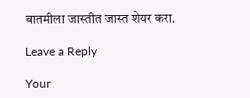बातमीला जास्तीत जास्त शेयर करा.

Leave a Reply

Your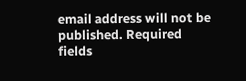email address will not be published. Required fields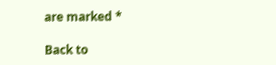are marked *

Back to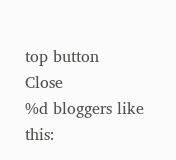top button
Close
%d bloggers like this: